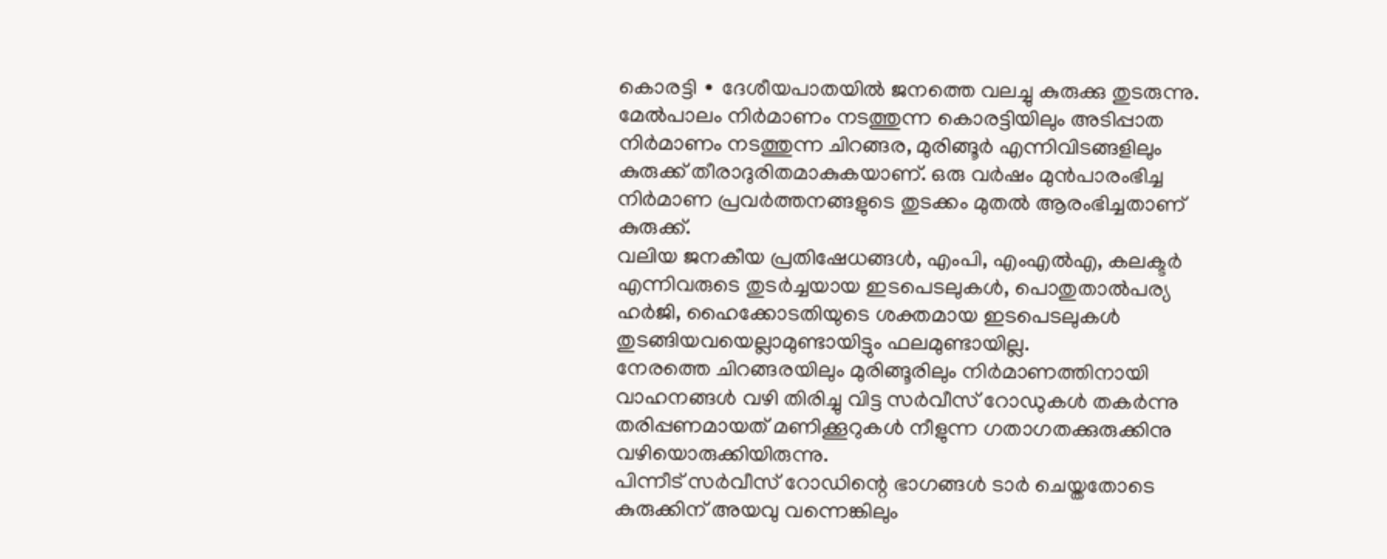കൊരട്ടി ∙ ദേശീയപാതയിൽ ജനത്തെ വലച്ചു കുരുക്കു തുടരുന്നു. മേൽപാലം നിർമാണം നടത്തുന്ന കൊരട്ടിയിലും അടിപ്പാത നിർമാണം നടത്തുന്ന ചിറങ്ങര, മുരിങ്ങൂർ എന്നിവിടങ്ങളിലും കുരുക്ക് തീരാദുരിതമാകുകയാണ്. ഒരു വർഷം മുൻപാരംഭിച്ച നിർമാണ പ്രവർത്തനങ്ങളുടെ തുടക്കം മുതൽ ആരംഭിച്ചതാണ് കുരുക്ക്.
വലിയ ജനകീയ പ്രതിഷേധങ്ങൾ, എംപി, എംഎൽഎ, കലക്ടർ എന്നിവരുടെ തുടർച്ചയായ ഇടപെടലുകൾ, പൊതുതാൽപര്യ ഹർജി, ഹൈക്കോടതിയുടെ ശക്തമായ ഇടപെടലുകൾ തുടങ്ങിയവയെല്ലാമുണ്ടായിട്ടും ഫലമുണ്ടായില്ല.
നേരത്തെ ചിറങ്ങരയിലും മുരിങ്ങൂരിലും നിർമാണത്തിനായി വാഹനങ്ങൾ വഴി തിരിച്ചു വിട്ട സർവീസ് റോഡുകൾ തകർന്നു തരിപ്പണമായത് മണിക്കൂറുകൾ നീളുന്ന ഗതാഗതക്കുരുക്കിനു വഴിയൊരുക്കിയിരുന്നു.
പിന്നീട് സർവീസ് റോഡിന്റെ ഭാഗങ്ങൾ ടാർ ചെയ്തതോടെ കുരുക്കിന് അയവു വന്നെങ്കിലും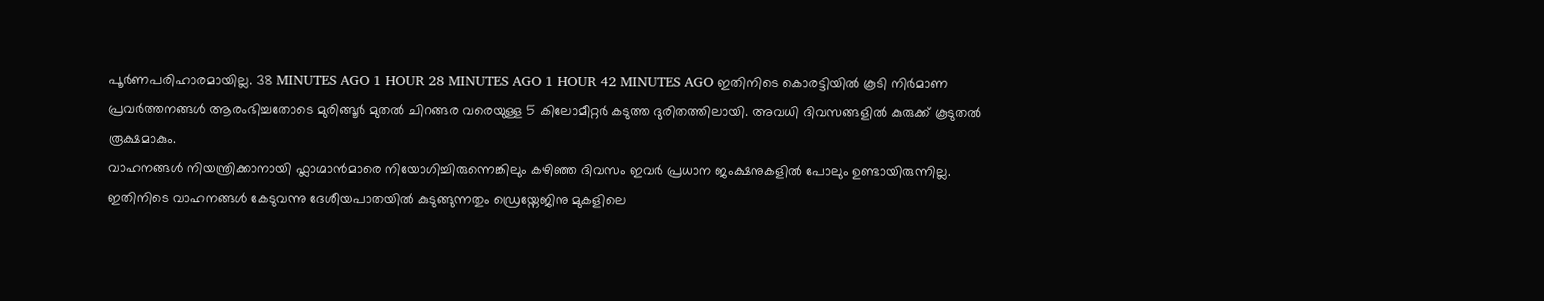പൂർണപരിഹാരമായില്ല. 38 MINUTES AGO 1 HOUR 28 MINUTES AGO 1 HOUR 42 MINUTES AGO ഇതിനിടെ കൊരട്ടിയിൽ കൂടി നിർമാണ പ്രവർത്തനങ്ങൾ ആരംഭിച്ചതോടെ മുരിങ്ങൂർ മുതൽ ചിറങ്ങര വരെയുള്ള 5 കിലോമീറ്റർ കടുത്ത ദുരിതത്തിലായി. അവധി ദിവസങ്ങളിൽ കുരുക്ക് കൂടുതൽ രൂക്ഷമാകും.
വാഹനങ്ങൾ നിയന്ത്രിക്കാനായി ഫ്ലാഗ്മാൻമാരെ നിയോഗിച്ചിരുന്നെങ്കിലും കഴിഞ്ഞ ദിവസം ഇവർ പ്രധാന ജംക്ഷനുകളിൽ പോലും ഉണ്ടായിരുന്നില്ല.
ഇതിനിടെ വാഹനങ്ങൾ കേടുവന്നു ദേശീയപാതയിൽ കുടുങ്ങുന്നതും ഡ്രെയ്നേജിനു മുകളിലെ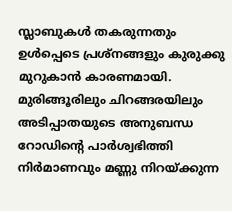സ്ലാബുകൾ തകരുന്നതും ഉൾപ്പെടെ പ്രശ്നങ്ങളും കുരുക്കു മുറുകാൻ കാരണമായി. മുരിങ്ങൂരിലും ചിറങ്ങരയിലും അടിപ്പാതയുടെ അനുബന്ധ റോഡിന്റെ പാർശ്വഭിത്തി നിർമാണവും മണ്ണു നിറയ്ക്കുന്ന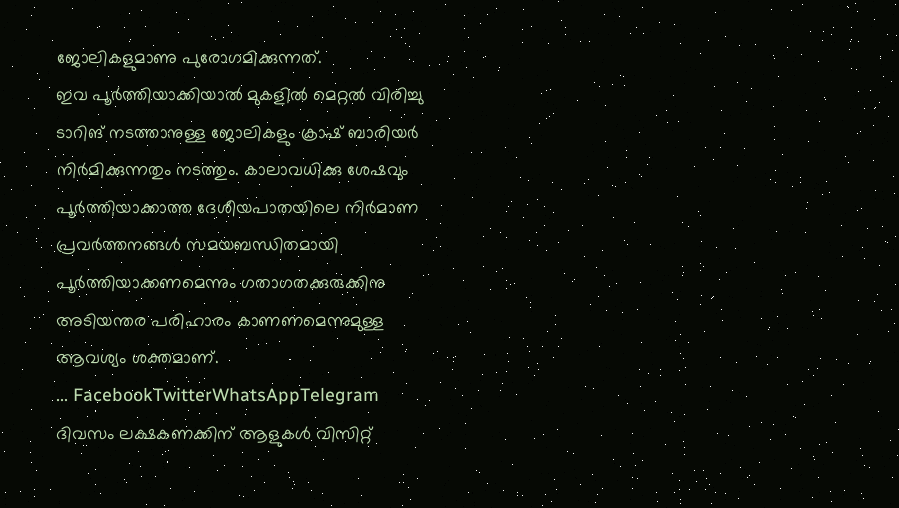ജോലികളുമാണു പുരോഗമിക്കുന്നത്.
ഇവ പൂർത്തിയാക്കിയാൽ മുകളിൽ മെറ്റൽ വിരിച്ചു ടാറിങ് നടത്താനുള്ള ജോലികളും ക്രാഷ് ബാരിയർ നിർമിക്കുന്നതും നടത്തും. കാലാവധിക്കു ശേഷവും പൂർത്തിയാക്കാത്ത ദേശീയപാതയിലെ നിർമാണ പ്രവർത്തനങ്ങൾ സമയബന്ധിതമായി പൂർത്തിയാക്കണമെന്നും ഗതാഗതക്കുരുക്കിനു അടിയന്തര പരിഹാരം കാണണമെന്നുമുള്ള ആവശ്യം ശക്തമാണ്.
… FacebookTwitterWhatsAppTelegram
ദിവസം ലക്ഷകണക്കിന് ആളുകൾ വിസിറ്റ്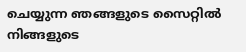ചെയ്യുന്ന ഞങ്ങളുടെ സൈറ്റിൽ നിങ്ങളുടെ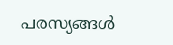പരസ്യങ്ങൾ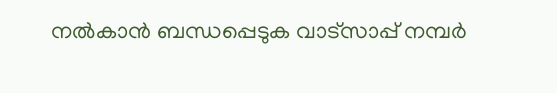നൽകാൻ ബന്ധപ്പെടുക വാട്സാപ്പ് നമ്പർ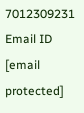7012309231 Email ID [email protected]